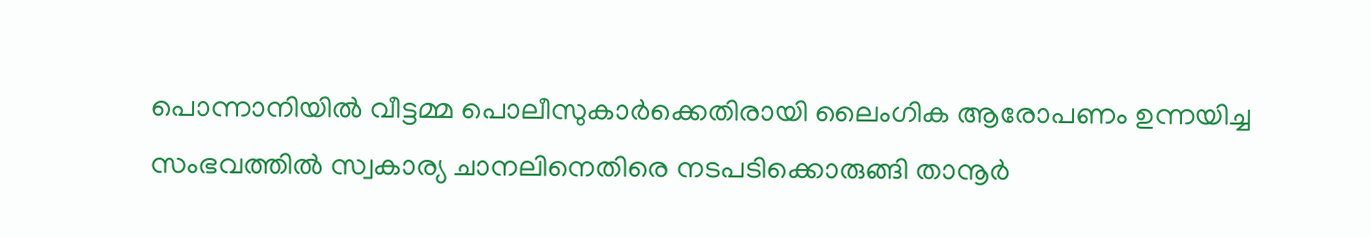പൊന്നാനിയില്‍ വീട്ടമ്മ പൊലീസുകാർക്കെതിരായി ലൈംഗിക ആരോപണം ഉന്നയിച്ച സംഭവത്തില്‍ സ്വകാര്യ ചാനലിനെതിരെ നടപടിക്കൊരുങ്ങി താനൂർ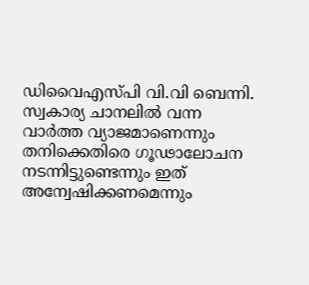ഡിവൈഎസ്പി വി.വി ബെന്നി. സ്വകാര്യ ചാനലില്‍ വന്ന വാർത്ത വ്യാജമാണെന്നും തനിക്കെതിരെ ഗൂഢാലോചന നടന്നിട്ടുണ്ടെന്നും ഇത് അന്വേഷിക്കണമെന്നും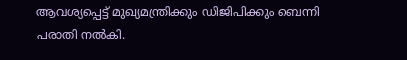ആവശ്യപ്പെട്ട് മുഖ്യമന്ത്രിക്കും ഡിജിപിക്കും ബെന്നി പരാതി നല്‍കി.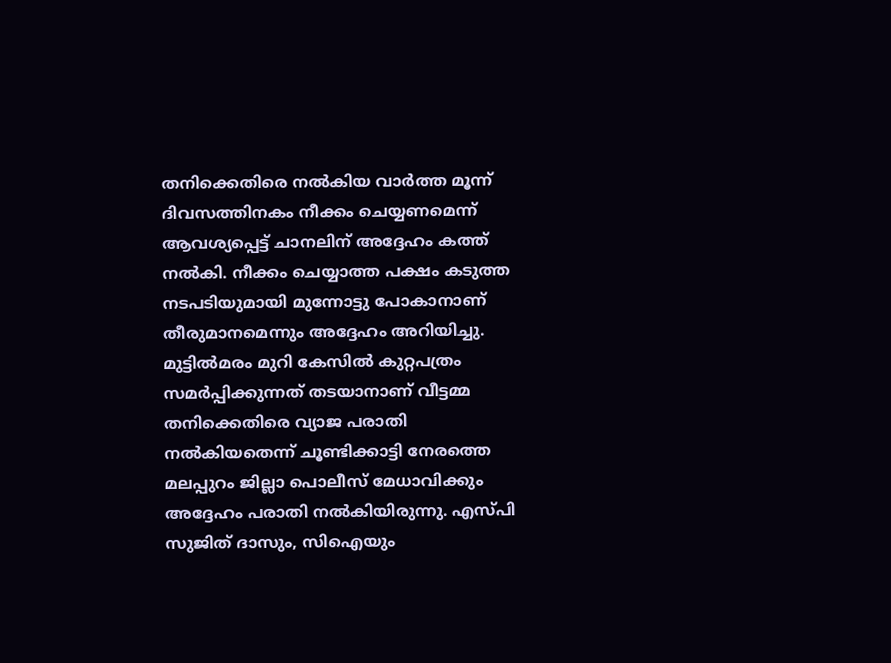തനിക്കെതിരെ നല്‍കിയ വാർത്ത മൂന്ന് ദിവസത്തിനകം നീക്കം ചെയ്യണമെന്ന് ആവശ്യപ്പെട്ട് ചാനലിന് അദ്ദേഹം കത്ത് നല്‍കി. നീക്കം ചെയ്യാത്ത പക്ഷം കടുത്ത നടപടിയുമായി മുന്നോട്ടു പോകാനാണ് തീരുമാനമെന്നും അദ്ദേഹം അറിയിച്ചു. മുട്ടില്‍മരം മുറി കേസില്‍ കുറ്റപത്രം സമർപ്പിക്കുന്നത് തടയാനാണ് വീട്ടമ്മ തനിക്കെതിരെ വ്യാജ പരാതി നല്‍കിയതെന്ന് ചൂണ്ടിക്കാട്ടി നേരത്തെ മലപ്പുറം ജില്ലാ പൊലീസ് മേധാവിക്കും അദ്ദേഹം പരാതി നല്‍കിയിരുന്നു. എസ്പി സുജിത് ദാസും, സിഐയും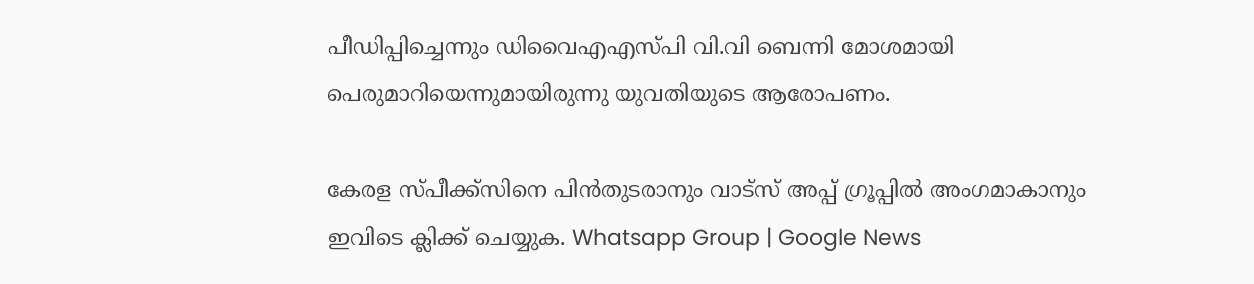പീഡിപ്പിച്ചെന്നും ഡിവൈഎഎസ്പി വി.വി ബെന്നി മോശമായി പെരുമാറിയെന്നുമായിരുന്നു യുവതിയുടെ ആരോപണം.

കേരള സ്പീക്ക്സിനെ പിൻതുടരാനും വാട്സ് അപ്പ് ഗ്രൂപ്പിൽ അംഗമാകാനും ഇവിടെ ക്ലിക്ക് ചെയ്യുക. Whatsapp Group | Google News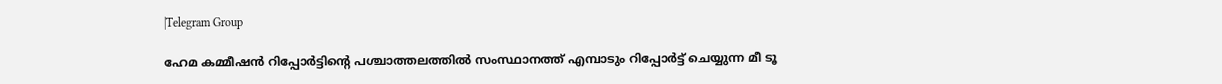|Telegram Group

ഹേമ കമ്മീഷൻ റിപ്പോർട്ടിന്റെ പശ്ചാത്തലത്തിൽ സംസ്ഥാനത്ത് എമ്പാടും റിപ്പോർട്ട് ചെയ്യുന്ന മീ ടൂ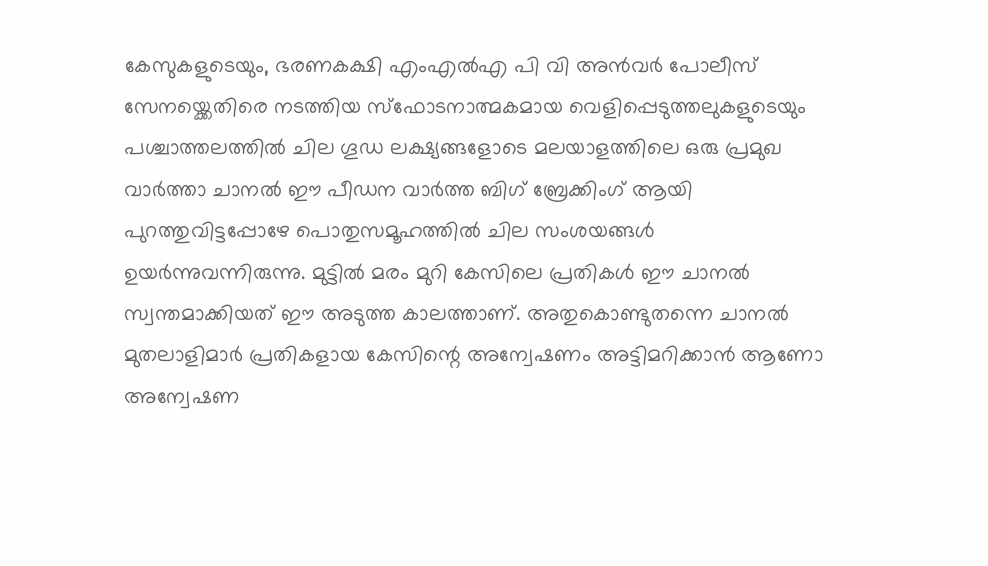കേസുകളുടെയും, ഭരണകക്ഷി എംഎൽഎ പി വി അൻവർ പോലീസ് സേനയ്ക്കെതിരെ നടത്തിയ സ്ഫോടനാത്മകമായ വെളിപ്പെടുത്തലുകളുടെയും പശ്ചാത്തലത്തിൽ ചില ഗൂഡ ലക്ഷ്യങ്ങളോടെ മലയാളത്തിലെ ഒരു പ്രമുഖ വാർത്താ ചാനൽ ഈ പീഡന വാർത്ത ബിഗ് ബ്രേക്കിംഗ് ആയി പുറത്തുവിട്ടപ്പോഴേ പൊതുസമൂഹത്തിൽ ചില സംശയങ്ങൾ ഉയർന്നുവന്നിരുന്നു. മുട്ടിൽ മരം മുറി കേസിലെ പ്രതികൾ ഈ ചാനൽ സ്വന്തമാക്കിയത് ഈ അടുത്ത കാലത്താണ്. അതുകൊണ്ടുതന്നെ ചാനൽ മുതലാളിമാർ പ്രതികളായ കേസിന്റെ അന്വേഷണം അട്ടിമറിക്കാൻ ആണോ അന്വേഷണ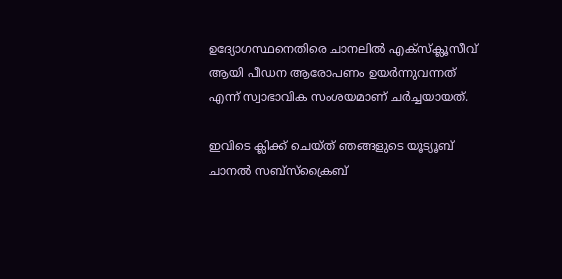ഉദ്യോഗസ്ഥനെതിരെ ചാനലിൽ എക്സ്ക്ലൂസീവ് ആയി പീഡന ആരോപണം ഉയർന്നുവന്നത് എന്ന് സ്വാഭാവിക സംശയമാണ് ചർച്ചയായത്.

ഇവിടെ ക്ലിക്ക് ചെയ്ത് ഞങ്ങളുടെ യൂട്യൂബ് ചാനൽ സബ്സ്ക്രൈബ്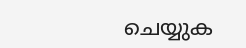ചെയ്യുക